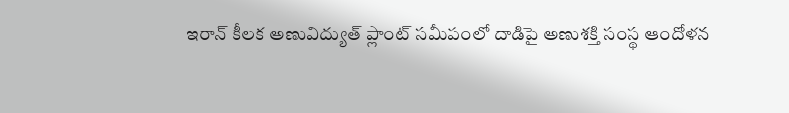ఇరాన్ కీలక అణువిద్యుత్ ప్లాంట్ సమీపంలో దాడిపై అణుశక్తి సంస్థ ఆందోళన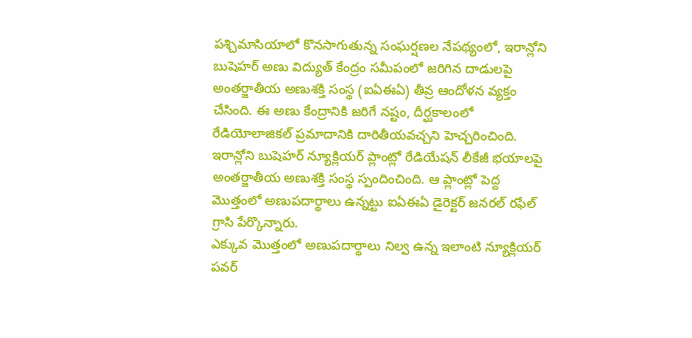పశ్చిమాసియాలో కొనసాగుతున్న సంఘర్షణల నేపథ్యంలో, ఇరాన్లోని బుషెహర్ అణు విద్యుత్ కేంద్రం సమీపంలో జరిగిన దాడులపై అంతర్జాతీయ అణుశక్తి సంస్థ (ఐఏఈఏ) తీవ్ర ఆందోళన వ్యక్తం చేసింది. ఈ అణు కేంద్రానికి జరిగే నష్టం, దీర్ఘకాలంలో రేడియోలాజికల్ ప్రమాదానికి దారితీయవచ్చని హెచ్చరించింది.
ఇరాన్లోని బుషెహర్ న్యూక్లియర్ ప్లాంట్లో రేడియేషన్ లీకేజీ భయాలపై అంతర్జాతీయ అణుశక్తి సంస్థ స్పందించింది. ఆ ప్లాంట్లో పెద్ద మొత్తంలో అణుపదార్థాలు ఉన్నట్టు ఐఏఈఏ డైరెక్టర్ జనరల్ రఫేల్ గ్రాసి పేర్కొన్నారు.
ఎక్కువ మొత్తంలో అణుపదార్థాలు నిల్వ ఉన్న ఇలాంటి న్యూక్లియర్ పవర్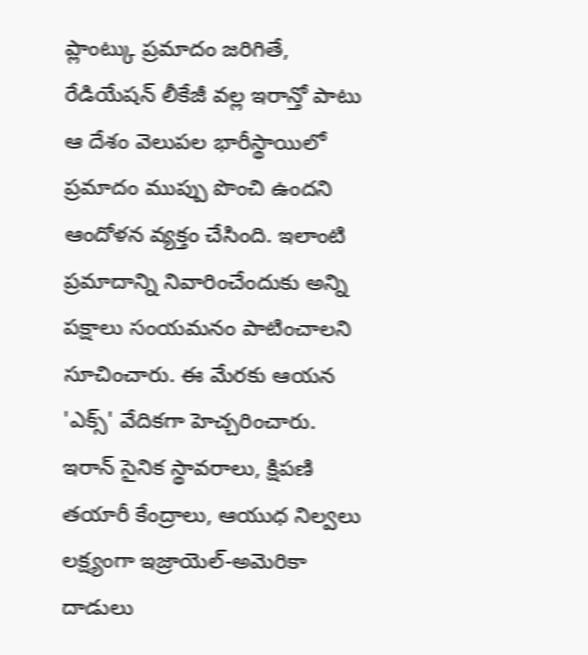ప్లాంట్కు ప్రమాదం జరిగితే, రేడియేషన్ లీకేజీ వల్ల ఇరాన్తో పాటు ఆ దేశం వెలుపల భారీస్థాయిలో ప్రమాదం ముప్పు పొంచి ఉందని ఆందోళన వ్యక్తం చేసింది. ఇలాంటి ప్రమాదాన్ని నివారించేందుకు అన్ని పక్షాలు సంయమనం పాటించాలని సూచించారు. ఈ మేరకు ఆయన 'ఎక్స్' వేదికగా హెచ్చరించారు.
ఇరాన్ సైనిక స్థావరాలు, క్షిపణి తయారీ కేంద్రాలు, ఆయుధ నిల్వలు లక్ష్యంగా ఇజ్రాయెల్-అమెరికా దాడులు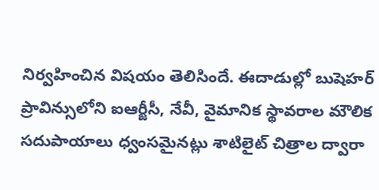నిర్వహించిన విషయం తెలిసిందే. ఈదాడుల్లో బుషెహర్ ప్రావిన్సులోని ఐఆర్జీసీ, నేవీ, వైమానిక స్థావరాల మౌలిక సదుపాయాలు ధ్వంసమైనట్లు శాటిలైట్ చిత్రాల ద్వారా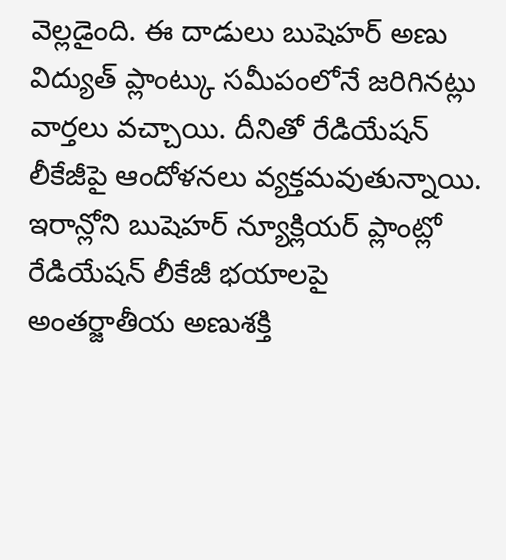వెల్లడైంది. ఈ దాడులు బుషెహర్ అణు విద్యుత్ ప్లాంట్కు సమీపంలోనే జరిగినట్లు వార్తలు వచ్చాయి. దీనితో రేడియేషన్ లీకేజీపై ఆందోళనలు వ్యక్తమవుతున్నాయి.
ఇరాన్లోని బుషెహర్ న్యూక్లియర్ ప్లాంట్లో రేడియేషన్ లీకేజీ భయాలపై అంతర్జాతీయ అణుశక్తి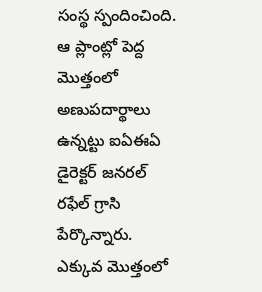సంస్థ స్పందించింది. ఆ ప్లాంట్లో పెద్ద మొత్తంలో అణుపదార్థాలు ఉన్నట్టు ఐఏఈఏ డైరెక్టర్ జనరల్ రఫేల్ గ్రాసి పేర్కొన్నారు.
ఎక్కువ మొత్తంలో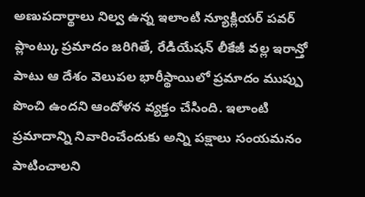అణుపదార్థాలు నిల్వ ఉన్న ఇలాంటి న్యూక్లియర్ పవర్ ప్లాంట్కు ప్రమాదం జరిగితే, రేడియేషన్ లీకేజీ వల్ల ఇరాన్తో పాటు ఆ దేశం వెలుపల భారీస్థాయిలో ప్రమాదం ముప్పు పొంచి ఉందని ఆందోళన వ్యక్తం చేసింది. ఇలాంటి ప్రమాదాన్ని నివారించేందుకు అన్ని పక్షాలు సంయమనం పాటించాలని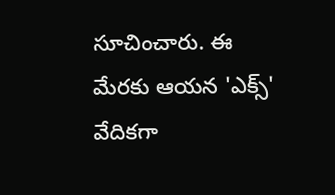సూచించారు. ఈ మేరకు ఆయన 'ఎక్స్' వేదికగా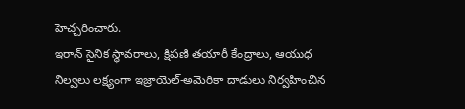హెచ్చరించారు.
ఇరాన్ సైనిక స్థావరాలు, క్షిపణి తయారీ కేంద్రాలు, ఆయుధ నిల్వలు లక్ష్యంగా ఇజ్రాయెల్-అమెరికా దాడులు నిర్వహించిన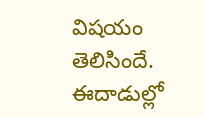విషయం తెలిసిందే. ఈదాడుల్లో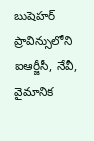బుషెహర్ ప్రావిన్సులోని ఐఆర్జీసీ, నేవీ, వైమానిక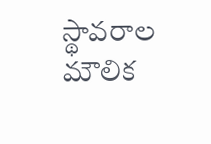స్థావరాల మౌలిక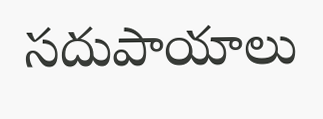సదుపాయాలు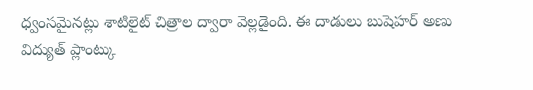ధ్వంసమైనట్లు శాటిలైట్ చిత్రాల ద్వారా వెల్లడైంది. ఈ దాడులు బుషెహర్ అణు విద్యుత్ ప్లాంట్కు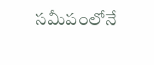సమీపంలోనే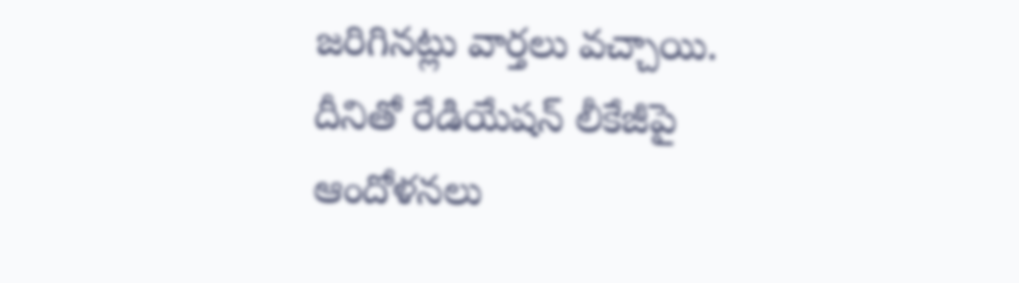జరిగినట్లు వార్తలు వచ్చాయి. దీనితో రేడియేషన్ లీకేజీపై ఆందోళనలు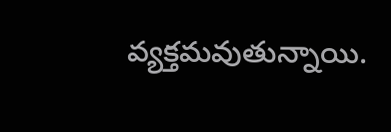వ్యక్తమవుతున్నాయి.